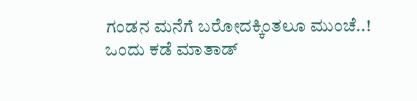ಗಂಡನ ಮನೆಗೆ ಬರೋದಕ್ಕಿಂತಲೂ ಮುಂಚೆ..!
ಒಂದು ಕಡೆ ಮಾತಾಡ್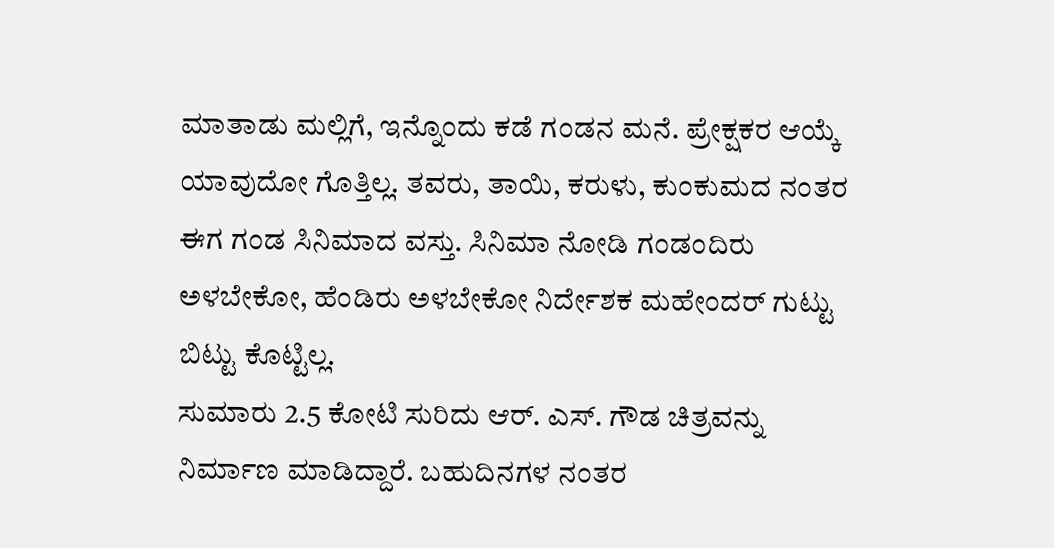ಮಾತಾಡು ಮಲ್ಲಿಗೆ, ಇನ್ನೊಂದು ಕಡೆ ಗಂಡನ ಮನೆ. ಪ್ರೇಕ್ಷಕರ ಆಯ್ಕೆ ಯಾವುದೋ ಗೊತ್ತಿಲ್ಲ. ತವರು, ತಾಯಿ, ಕರುಳು, ಕುಂಕುಮದ ನಂತರ ಈಗ ಗಂಡ ಸಿನಿಮಾದ ವಸ್ತು. ಸಿನಿಮಾ ನೋಡಿ ಗಂಡಂದಿರು ಅಳಬೇಕೋ, ಹೆಂಡಿರು ಅಳಬೇಕೋ ನಿರ್ದೇಶಕ ಮಹೇಂದರ್ ಗುಟ್ಟು ಬಿಟ್ಟು ಕೊಟ್ಟಿಲ್ಲ.
ಸುಮಾರು 2.5 ಕೋಟಿ ಸುರಿದು ಆರ್. ಎಸ್. ಗೌಡ ಚಿತ್ರವನ್ನು ನಿರ್ಮಾಣ ಮಾಡಿದ್ದಾರೆ. ಬಹುದಿನಗಳ ನಂತರ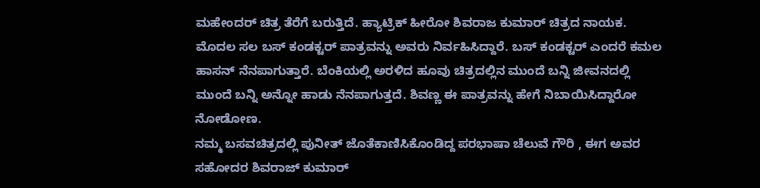ಮಹೇಂದರ್ ಚಿತ್ರ ತೆರೆಗೆ ಬರುತ್ತಿದೆ. ಹ್ಯಾಟ್ರಿಕ್ ಹೀರೋ ಶಿವರಾಜ ಕುಮಾರ್ ಚಿತ್ರದ ನಾಯಕ. ಮೊದಲ ಸಲ ಬಸ್ ಕಂಡಕ್ಟರ್ ಪಾತ್ರವನ್ನು ಅವರು ನಿರ್ವಹಿಸಿದ್ದಾರೆ. ಬಸ್ ಕಂಡಕ್ಟರ್ ಎಂದರೆ ಕಮಲ ಹಾಸನ್ ನೆನಪಾಗುತ್ತಾರೆ. ಬೆಂಕಿಯಲ್ಲಿ ಅರಳಿದ ಹೂವು ಚಿತ್ರದಲ್ಲಿನ ಮುಂದೆ ಬನ್ನಿ ಜೀವನದಲ್ಲಿ ಮುಂದೆ ಬನ್ನಿ ಅನ್ನೋ ಹಾಡು ನೆನಪಾಗುತ್ತದೆ. ಶಿವಣ್ಣ ಈ ಪಾತ್ರವನ್ನು ಹೇಗೆ ನಿಬಾಯಿಸಿದ್ದಾರೋ ನೋಡೋಣ.
ನಮ್ಮ ಬಸವಚಿತ್ರದಲ್ಲಿ ಪುನೀತ್ ಜೊತೆಕಾಣಿಸಿಕೊಂಡಿದ್ದ ಪರಭಾಷಾ ಚೆಲುವೆ ಗೌರಿ , ಈಗ ಅವರ ಸಹೋದರ ಶಿವರಾಜ್ ಕುಮಾರ್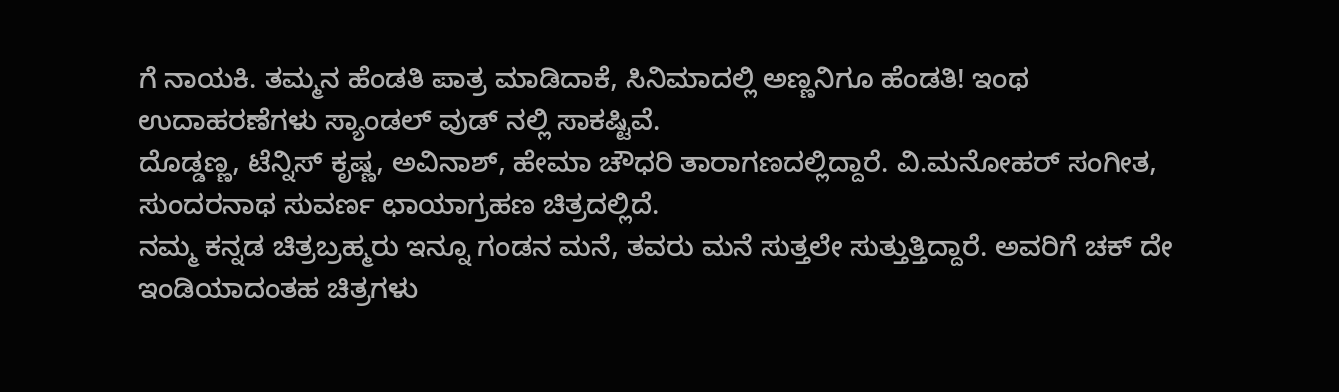ಗೆ ನಾಯಕಿ. ತಮ್ಮನ ಹೆಂಡತಿ ಪಾತ್ರ ಮಾಡಿದಾಕೆ, ಸಿನಿಮಾದಲ್ಲಿ ಅಣ್ಣನಿಗೂ ಹೆಂಡತಿ! ಇಂಥ ಉದಾಹರಣೆಗಳು ಸ್ಯಾಂಡಲ್ ವುಡ್ ನಲ್ಲಿ ಸಾಕಷ್ಟಿವೆ.
ದೊಡ್ಡಣ್ಣ, ಟೆನ್ನಿಸ್ ಕೃಷ್ಣ, ಅವಿನಾಶ್, ಹೇಮಾ ಚೌಧರಿ ತಾರಾಗಣದಲ್ಲಿದ್ದಾರೆ. ವಿ.ಮನೋಹರ್ ಸಂಗೀತ, ಸುಂದರನಾಥ ಸುವರ್ಣ ಛಾಯಾಗ್ರಹಣ ಚಿತ್ರದಲ್ಲಿದೆ.
ನಮ್ಮ ಕನ್ನಡ ಚಿತ್ರಬ್ರಹ್ಮರು ಇನ್ನೂ ಗಂಡನ ಮನೆ, ತವರು ಮನೆ ಸುತ್ತಲೇ ಸುತ್ತುತ್ತಿದ್ದಾರೆ. ಅವರಿಗೆ ಚಕ್ ದೇ ಇಂಡಿಯಾದಂತಹ ಚಿತ್ರಗಳು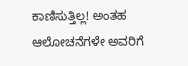ಕಾಣಿಸುತ್ತಿಲ್ಲ! ಅಂತಹ ಆಲೋಚನೆಗಳೇ ಅವರಿಗೆ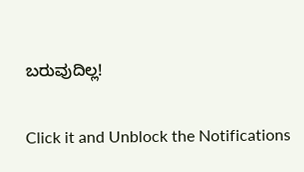ಬರುವುದಿಲ್ಲ!


Click it and Unblock the Notifications